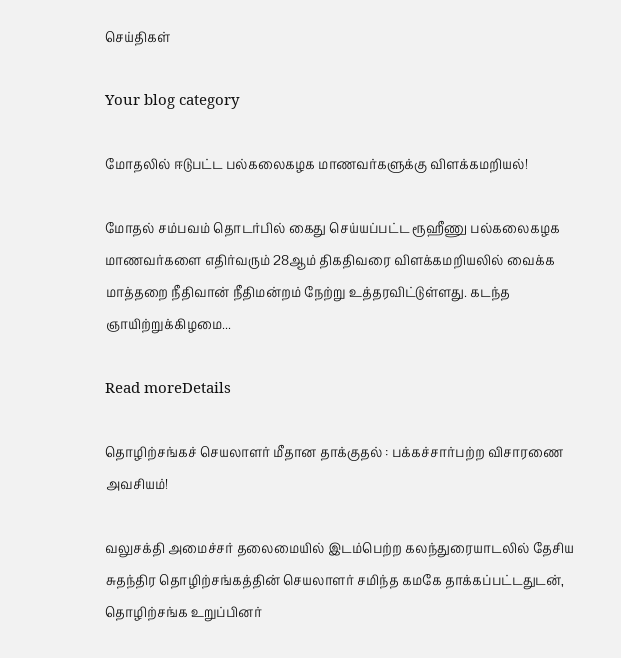செய்திகள்

Your blog category

மோதலில் ஈடுபட்ட பல்கலைகழக மாணவர்களுக்கு விளக்கமறியல்!

மோதல் சம்பவம் தொடர்பில் கைது செய்யப்பட்ட ரூஹீணு பல்கலைகழக மாணவர்களை எதிர்வரும் 28ஆம் திகதிவரை விளக்கமறியலில் வைக்க மாத்தறை நீதிவான் நீதிமன்றம் நேற்று உத்தரவிட்டுள்ளது. கடந்த ஞாயிற்றுக்கிழமை...

Read moreDetails

தொழிற்சங்கச் செயலாளர் மீதான தாக்குதல் : பக்கச்சார்பற்ற விசாரணை அவசியம்!

வலுசக்தி அமைச்சர் தலைமையில் இடம்பெற்ற கலந்துரையாடலில் தேசிய சுதந்திர தொழிற்சங்கத்தின் செயலாளர் சமிந்த கமகே தாக்கப்பட்டதுடன், தொழிற்சங்க உறுப்பினர்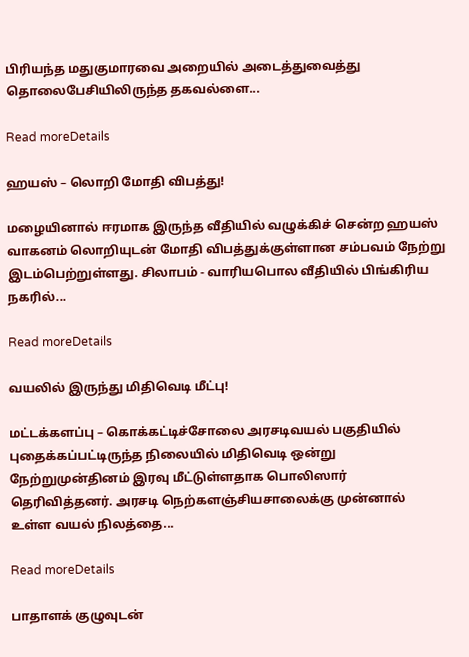பிரியந்த மதுகுமாரவை அறையில் அடைத்துவைத்து தொலைபேசியிலிருந்த தகவல்ளை...

Read moreDetails

ஹயஸ் – லொறி மோதி விபத்து!

மழையினால் ஈரமாக இருந்த வீதியில் வழுக்கிச் சென்ற ஹயஸ் வாகனம் லொறியுடன் மோதி விபத்துக்குள்ளான சம்பவம் நேற்று இடம்பெற்றுள்ளது. சிலாபம் - வாரியபொல வீதியில் பிங்கிரிய நகரில்...

Read moreDetails

வயலில் இருந்து மிதிவெடி மீட்பு!

மட்டக்களப்பு – கொக்கட்டிச்சோலை அரசடிவயல் பகுதியில் புதைக்கப்பட்டிருந்த நிலையில் மிதிவெடி ஒன்று நேற்றுமுன்தினம் இரவு மீட்டுள்ளதாக பொலிஸார் தெரிவித்தனர். அரசடி நெற்களஞ்சியசாலைக்கு முன்னால் உள்ள வயல் நிலத்தை...

Read moreDetails

பாதாளக் குழுவுடன்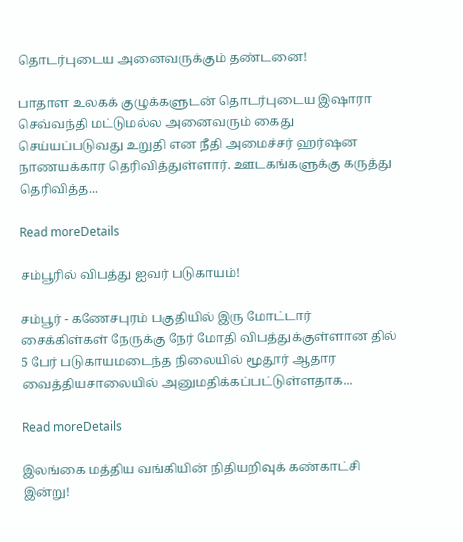தொடர்புடைய அனைவருக்கும் தண்டனை!

பாதாள உலகக் குழுக்களுடன் தொடர்புடைய இஷாரா செவ்வந்தி மட்டுமல்ல அனைவரும் கைது செய்யப்படுவது உறுதி என நீதி அமைச்சர் ஹர்ஷன நாணயக்கார தெரிவித்துள்ளார். ஊடகங்களுக்கு கருத்து தெரிவித்த...

Read moreDetails

சம்பூரில் விபத்து ஐவர் படுகாயம்!

சம்பூர் - கணேசபுரம் பகுதியில் இரு மோட்டார் சைக்கிள்கள் நேருக்கு நேர் மோதி விபத்துக்குள்ளான தில் 5 பேர் படுகாயமடைந்த நிலையில் மூதூர் ஆதார வைத்தியசாலையில் அனுமதிக்கப்பட்டுள்ளதாக...

Read moreDetails

இலங்கை மத்திய வங்கியின் நிதியறிவுக் கண்காட்சி இன்று!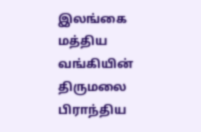இலங்கை மத்திய வங்கியின் திருமலை பிராந்திய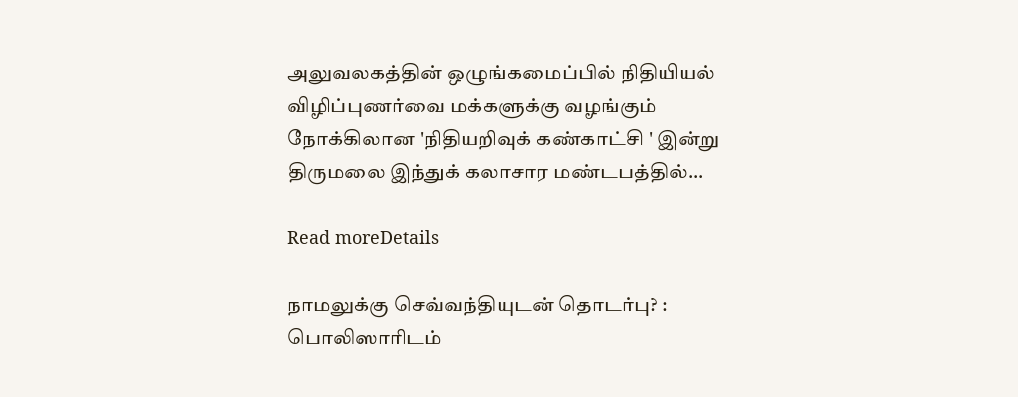அலுவலகத்தின் ஒழுங்கமைப்பில் நிதியியல் விழிப்புணர்வை மக்களுக்கு வழங்கும் நோக்கிலான 'நிதியறிவுக் கண்காட்சி ' இன்று திருமலை இந்துக் கலாசார மண்டபத்தில்...

Read moreDetails

நாமலுக்கு செவ்வந்தியுடன் தொடர்பு? : பொலிஸாரிடம்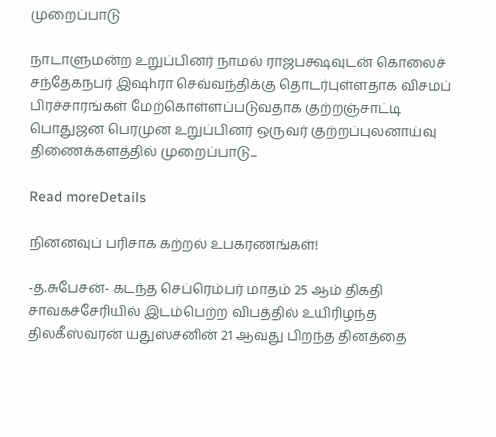முறைப்பாடு

நாடாளுமன்ற உறுப்பினர் நாமல் ராஜபக்ஷவுடன் கொலைச் சந்தேகநபர் இஷhரா செவ்வந்திக்கு தொடர்புள்ளதாக விசமப் பிரச்சாரங்கள் மேற்கொள்ளப்படுவதாக குற்றஞ்சாட்டி பொதுஜன பெரமுன உறுப்பினர் ஒருவர் குற்றப்புலனாய்வு திணைக்களத்தில் முறைப்பாடு...

Read moreDetails

நினனவுப் பரிசாக கற்றல் உபகரணங்கள்!

-த.சுபேசன்- கடந்த செப்ரெம்பர் மாதம் 25 ஆம் திகதி சாவகச்சேரியில் இடம்பெற்ற விபத்தில் உயிரிழந்த திலகீஸ்வரன் யதுஸ்சனின் 21 ஆவது பிறந்த தினத்தை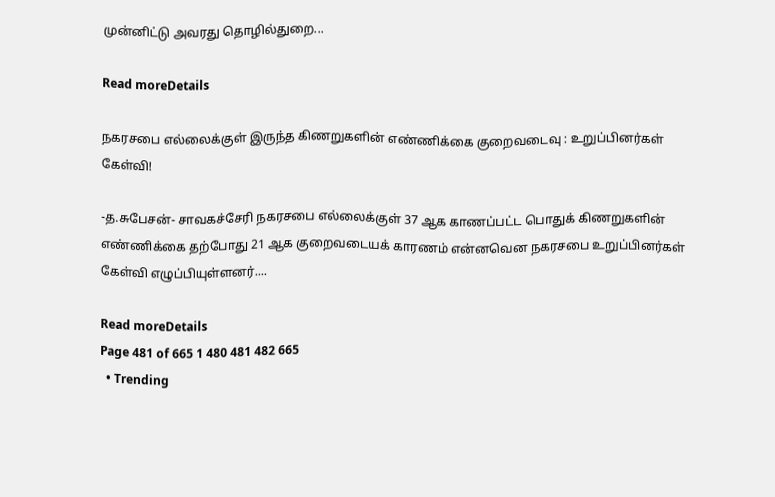முன்னிட்டு அவரது தொழில்துறை...

Read moreDetails

நகரசபை எல்லைக்குள் இருந்த கிணறுகளின் எண்ணிக்கை குறைவடைவு : உறுப்பினர்கள் கேள்வி!

-த.சுபேசன்- சாவகச்சேரி நகரசபை எல்லைக்குள் 37 ஆக காணப்பட்ட பொதுக் கிணறுகளின் எண்ணிக்கை தற்போது 21 ஆக குறைவடையக் காரணம் என்னவென நகரசபை உறுப்பினர்கள் கேள்வி எழுப்பியுள்ளனர்....

Read moreDetails
Page 481 of 665 1 480 481 482 665
  • Trending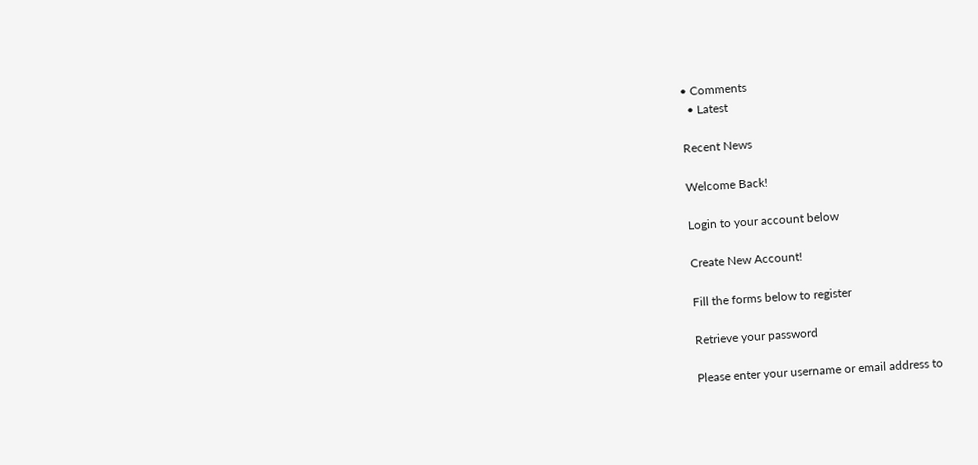• Comments
  • Latest

Recent News

Welcome Back!

Login to your account below

Create New Account!

Fill the forms below to register

Retrieve your password

Please enter your username or email address to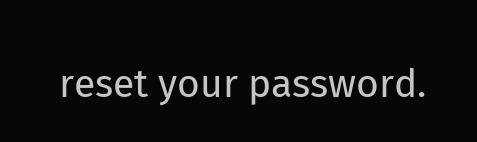reset your password.